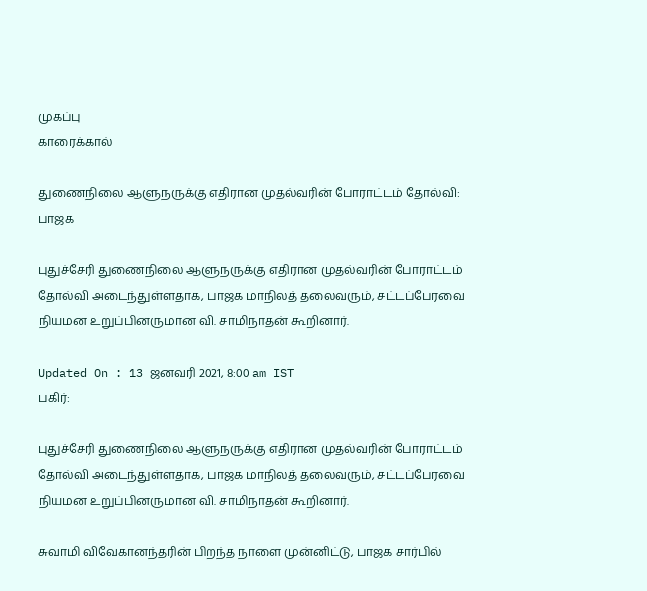முகப்பு
காரைக்கால்

துணைநிலை ஆளுநருக்கு எதிரான முதல்வரின் போராட்டம் தோல்வி: பாஜக

புதுச்சேரி துணைநிலை ஆளுநருக்கு எதிரான முதல்வரின் போராட்டம் தோல்வி அடைந்துள்ளதாக, பாஜக மாநிலத் தலைவரும், சட்டப்பேரவை நியமன உறுப்பினருமான வி. சாமிநாதன் கூறினார்.

Updated On : 13 ஜனவரி 2021, 8:00 am IST
பகிர்:

புதுச்சேரி துணைநிலை ஆளுநருக்கு எதிரான முதல்வரின் போராட்டம் தோல்வி அடைந்துள்ளதாக, பாஜக மாநிலத் தலைவரும், சட்டப்பேரவை நியமன உறுப்பினருமான வி. சாமிநாதன் கூறினார்.

சுவாமி விவேகானந்தரின் பிறந்த நாளை முன்னிட்டு, பாஜக சார்பில்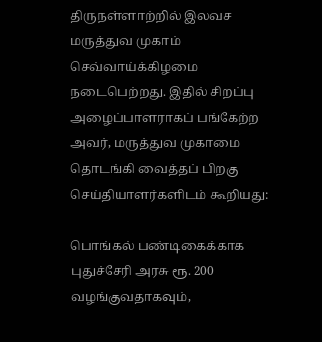திருநள்ளாற்றில் இலவச மருத்துவ முகாம் செவ்வாய்க்கிழமை நடைபெற்றது. இதில் சிறப்பு அழைப்பாளராகப் பங்கேற்ற அவர், மருத்துவ முகாமை தொடங்கி வைத்தப் பிறகு செய்தியாளர்களிடம் கூறியது:

பொங்கல் பண்டிகைக்காக புதுச்சேரி அரசு ரூ. 200 வழங்குவதாகவும்,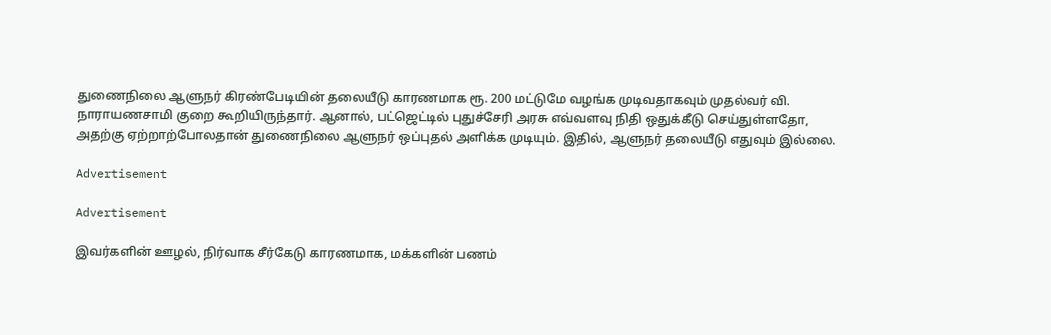துணைநிலை ஆளுநர் கிரண்பேடியின் தலையீடு காரணமாக ரூ. 200 மட்டுமே வழங்க முடிவதாகவும் முதல்வர் வி. நாராயணசாமி குறை கூறியிருந்தார். ஆனால், பட்ஜெட்டில் புதுச்சேரி அரசு எவ்வளவு நிதி ஒதுக்கீடு செய்துள்ளதோ, அதற்கு ஏற்றாற்போலதான் துணைநிலை ஆளுநர் ஒப்புதல் அளிக்க முடியும். இதில், ஆளுநர் தலையீடு எதுவும் இல்லை.

Advertisement

Advertisement

இவர்களின் ஊழல், நிர்வாக சீர்கேடு காரணமாக, மக்களின் பணம்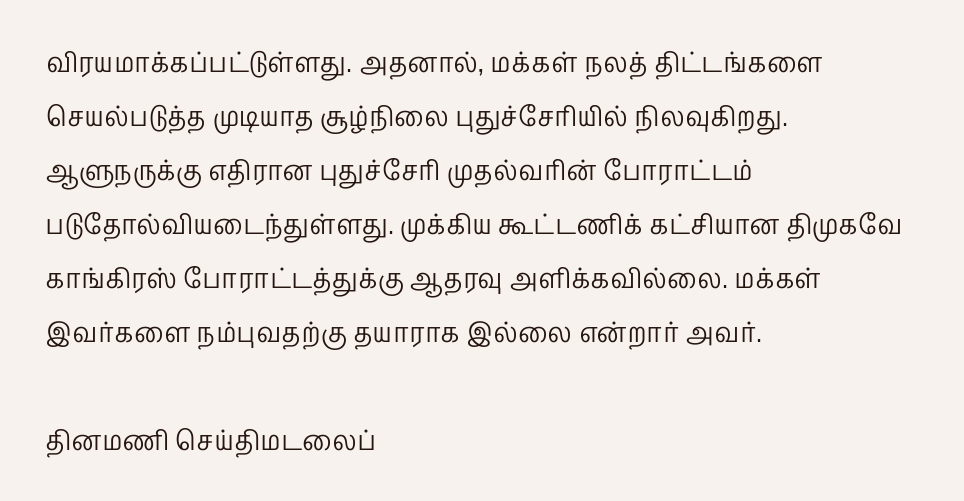விரயமாக்கப்பட்டுள்ளது. அதனால், மக்கள் நலத் திட்டங்களை செயல்படுத்த முடியாத சூழ்நிலை புதுச்சேரியில் நிலவுகிறது. ஆளுநருக்கு எதிரான புதுச்சேரி முதல்வரின் போராட்டம் படுதோல்வியடைந்துள்ளது. முக்கிய கூட்டணிக் கட்சியான திமுகவே காங்கிரஸ் போராட்டத்துக்கு ஆதரவு அளிக்கவில்லை. மக்கள் இவர்களை நம்புவதற்கு தயாராக இல்லை என்றார் அவர்.

தினமணி செய்திமடலைப்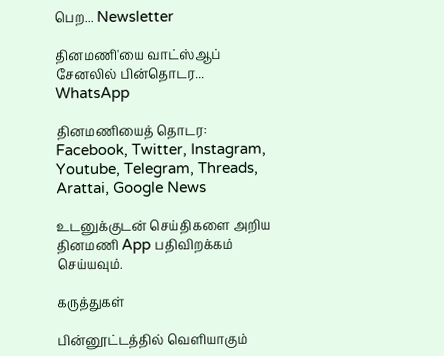பெற... Newsletter

தினமணி'யை வாட்ஸ்ஆப் சேனலில் பின்தொடர... WhatsApp

தினமணியைத் தொடர: Facebook, Twitter, Instagram, Youtube, Telegram, Threads, Arattai, Google News

உடனுக்குடன் செய்திகளை அறிய தினமணி App பதிவிறக்கம் செய்யவும்.

கருத்துகள்

பின்னூட்டத்தில் வெளியாகும்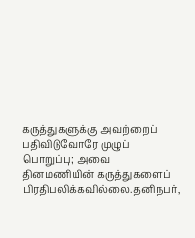கருத்துகளுக்கு அவற்றைப் பதிவிடுவோரே முழுப் பொறுப்பு; அவை தினமணியின் கருத்துகளைப் பிரதிபலிக்கவில்லை.தனிநபர்,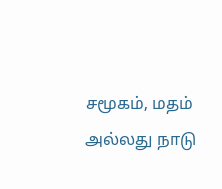சமூகம், மதம் அல்லது நாடு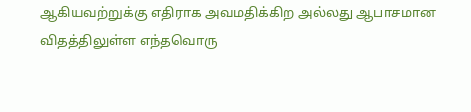ஆகியவற்றுக்கு எதிராக அவமதிக்கிற அல்லது ஆபாசமான விதத்திலுள்ள எந்தவொரு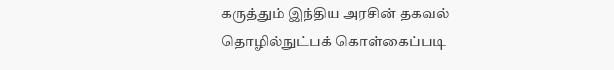கருத்தும் இந்திய அரசின் தகவல் தொழில்நுட்பக் கொள்கைப்படி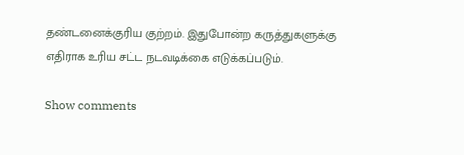தண்டனைக்குரிய குற்றம். இதுபோன்ற கருத்துகளுக்கு எதிராக உரிய சட்ட நடவடிக்கை எடுக்கப்படும்.

Show comments